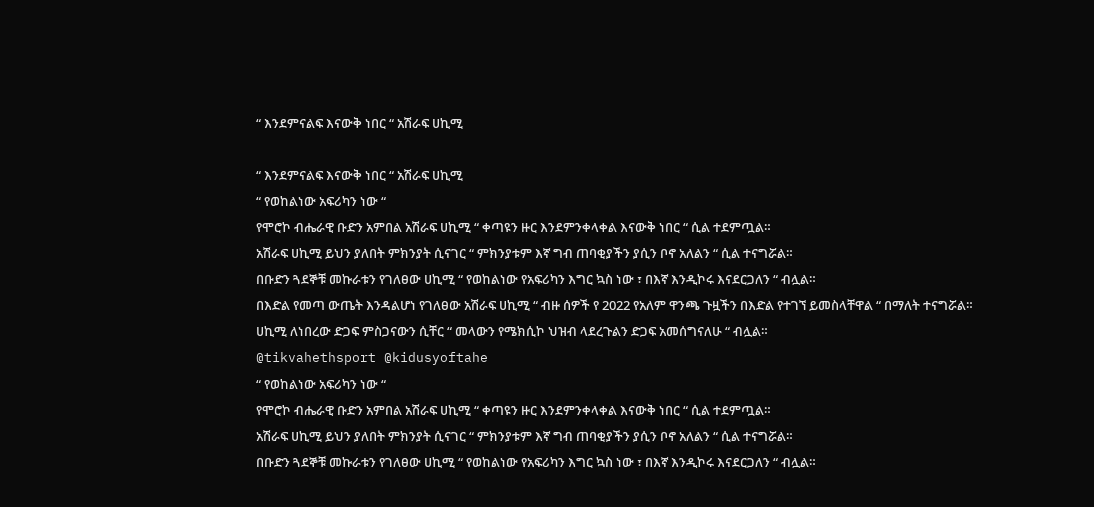“ እንደምናልፍ እናውቅ ነበር “ አሽራፍ ሀኪሚ

“ እንደምናልፍ እናውቅ ነበር “ አሽራፍ ሀኪሚ
“ የወከልነው አፍሪካን ነው “
የሞሮኮ ብሔራዊ ቡድን አምበል አሽራፍ ሀኪሚ “ ቀጣዩን ዙር እንደምንቀላቀል እናውቅ ነበር “ ሲል ተደምጧል።
አሽራፍ ሀኪሚ ይህን ያለበት ምክንያት ሲናገር “ ምክንያቱም እኛ ግብ ጠባቂያችን ያሲን ቦኖ አለልን “ ሲል ተናግሯል።
በቡድን ጓደኞቹ መኩራቱን የገለፀው ሀኪሚ “ የወከልነው የአፍሪካን እግር ኳስ ነው ፣ በእኛ እንዲኮሩ እናደርጋለን “ ብሏል።
በእድል የመጣ ውጤት እንዳልሆነ የገለፀው አሽራፍ ሀኪሚ “ ብዙ ሰዎች የ 2022 የአለም ዋንጫ ጉዟችን በእድል የተገኘ ይመስላቸዋል “ በማለት ተናግሯል።
ሀኪሚ ለነበረው ድጋፍ ምስጋናውን ሲቸር “ መላውን የሜክሲኮ ህዝብ ላደረጉልን ድጋፍ አመሰግናለሁ “ ብሏል።
@tikvahethsport @kidusyoftahe
“ የወከልነው አፍሪካን ነው “
የሞሮኮ ብሔራዊ ቡድን አምበል አሽራፍ ሀኪሚ “ ቀጣዩን ዙር እንደምንቀላቀል እናውቅ ነበር “ ሲል ተደምጧል።
አሽራፍ ሀኪሚ ይህን ያለበት ምክንያት ሲናገር “ ምክንያቱም እኛ ግብ ጠባቂያችን ያሲን ቦኖ አለልን “ ሲል ተናግሯል።
በቡድን ጓደኞቹ መኩራቱን የገለፀው ሀኪሚ “ የወከልነው የአፍሪካን እግር ኳስ ነው ፣ በእኛ እንዲኮሩ እናደርጋለን “ ብሏል።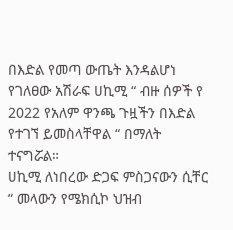በእድል የመጣ ውጤት እንዳልሆነ የገለፀው አሽራፍ ሀኪሚ “ ብዙ ሰዎች የ 2022 የአለም ዋንጫ ጉዟችን በእድል የተገኘ ይመስላቸዋል “ በማለት ተናግሯል።
ሀኪሚ ለነበረው ድጋፍ ምስጋናውን ሲቸር “ መላውን የሜክሲኮ ህዝብ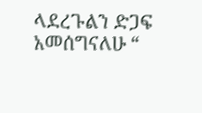ላደረጉልን ድጋፍ አመሰግናለሁ “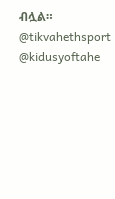ብሏል።
@tikvahethsport @kidusyoftahe